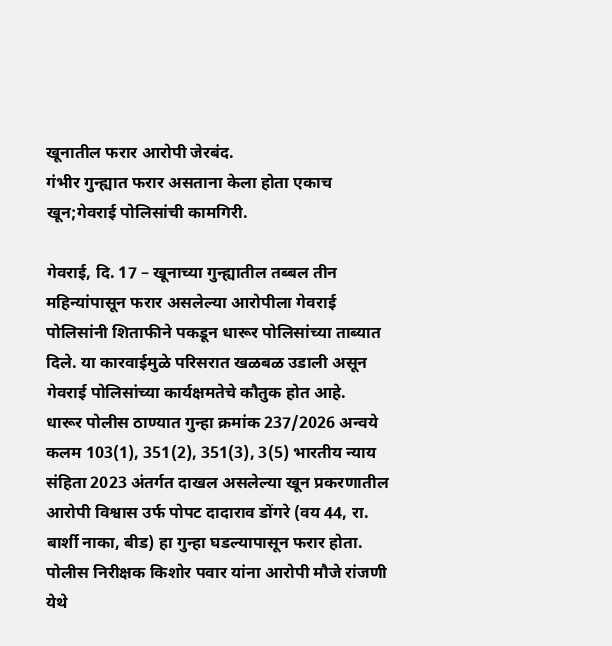खूनातील फरार आरोपी जेरबंद.
गंभीर गुन्ह्यात फरार असताना केला होता एकाच खून;गेवराई पोलिसांची कामगिरी.

गेवराई, दि. 17 – खूनाच्या गुन्ह्यातील तब्बल तीन महिन्यांपासून फरार असलेल्या आरोपीला गेवराई पोलिसांनी शिताफीने पकडून धारूर पोलिसांच्या ताब्यात दिले. या कारवाईमुळे परिसरात खळबळ उडाली असून गेवराई पोलिसांच्या कार्यक्षमतेचे कौतुक होत आहे.
धारूर पोलीस ठाण्यात गुन्हा क्रमांक 237/2026 अन्वये कलम 103(1), 351(2), 351(3), 3(5) भारतीय न्याय संहिता 2023 अंतर्गत दाखल असलेल्या खून प्रकरणातील आरोपी विश्वास उर्फ पोपट दादाराव डोंगरे (वय 44, रा. बार्शी नाका, बीड) हा गुन्हा घडल्यापासून फरार होता.
पोलीस निरीक्षक किशोर पवार यांना आरोपी मौजे रांजणी येथे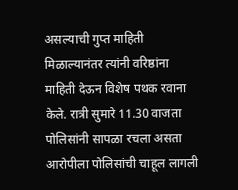असल्याची गुप्त माहिती मिळाल्यानंतर त्यांनी वरिष्ठांना माहिती देऊन विशेष पथक रवाना केले. रात्री सुमारे 11.30 वाजता पोलिसांनी सापळा रचला असता आरोपीला पोलिसांची चाहूल लागली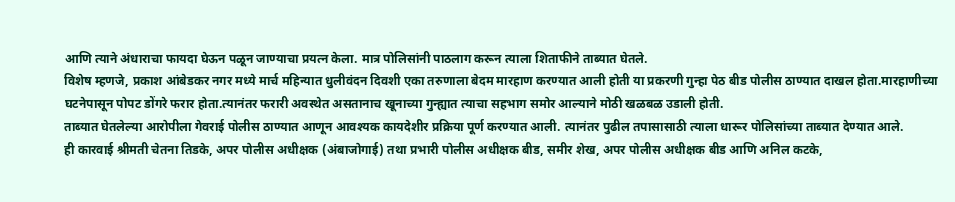आणि त्याने अंधाराचा फायदा घेऊन पळून जाण्याचा प्रयत्न केला. मात्र पोलिसांनी पाठलाग करून त्याला शिताफीने ताब्यात घेतले.
विशेष म्हणजे, प्रकाश आंबेडकर नगर मध्ये मार्च महिन्यात धुलीवंदन दिवशी एका तरुणाला बेदम मारहाण करण्यात आली होती या प्रकरणी गुन्हा पेठ बीड पोलीस ठाण्यात दाखल होता.मारहाणीच्या घटनेपासून पोपट डोंगरे फरार होता.त्यानंतर फरारी अवस्थेत असतानाच खूनाच्या गुन्ह्यात त्याचा सहभाग समोर आल्याने मोठी खळबळ उडाली होती.
ताब्यात घेतलेल्या आरोपीला गेवराई पोलीस ठाण्यात आणून आवश्यक कायदेशीर प्रक्रिया पूर्ण करण्यात आली. त्यानंतर पुढील तपासासाठी त्याला धारूर पोलिसांच्या ताब्यात देण्यात आले.
ही कारवाई श्रीमती चेतना तिडके, अपर पोलीस अधीक्षक (अंबाजोगाई) तथा प्रभारी पोलीस अधीक्षक बीड, समीर शेख, अपर पोलीस अधीक्षक बीड आणि अनिल कटके,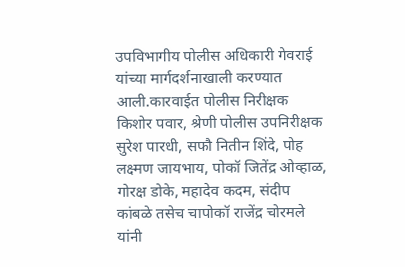उपविभागीय पोलीस अधिकारी गेवराई यांच्या मार्गदर्शनाखाली करण्यात आली.कारवाईत पोलीस निरीक्षक किशोर पवार, श्रेणी पोलीस उपनिरीक्षक सुरेश पारधी, सफौ नितीन शिंदे, पोह लक्ष्मण जायभाय, पोकॉ जितेंद्र ओव्हाळ, गोरक्ष डोके, महादेव कदम, संदीप कांबळे तसेच चापोकॉ राजेंद्र चोरमले यांनी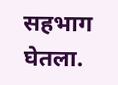सहभाग घेतला.